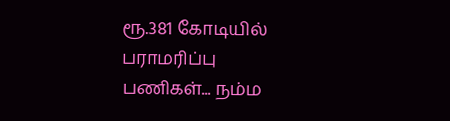ரூ.381 கோடியில் பராமரிப்பு பணிகள்... நம்ம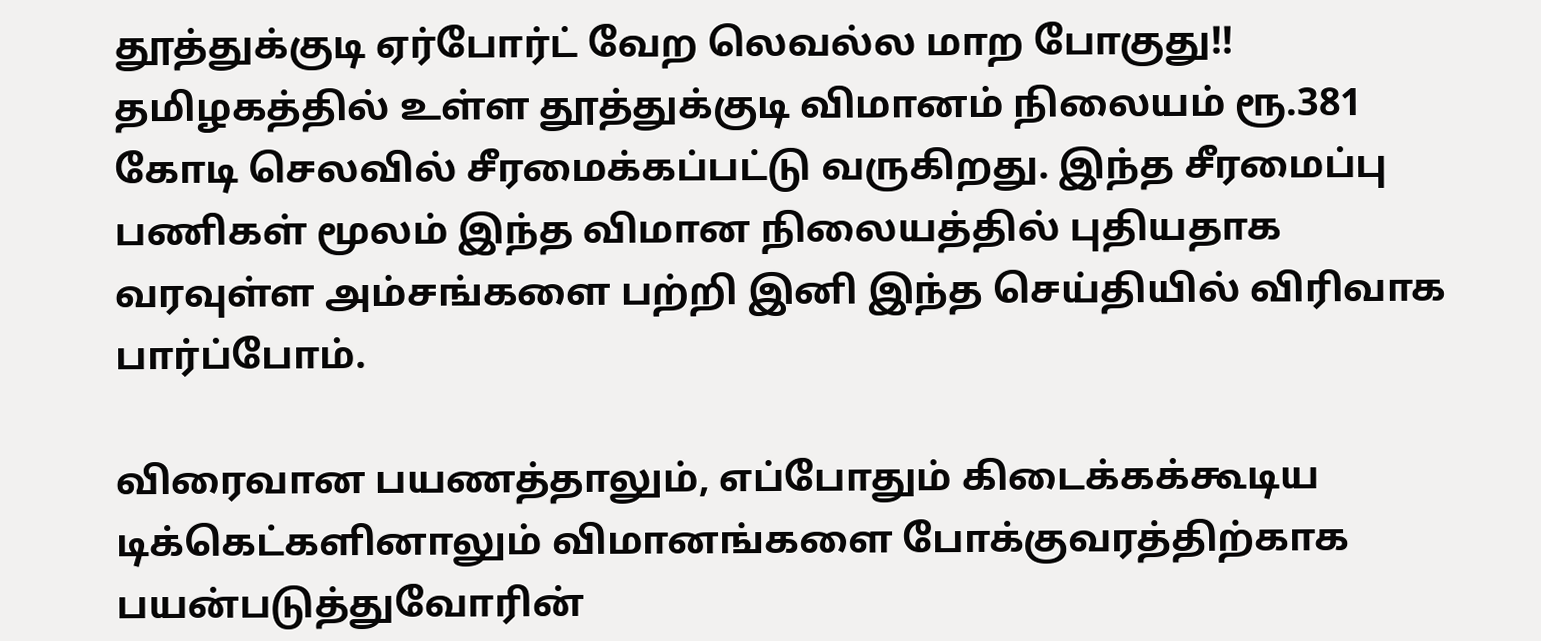தூத்துக்குடி ஏர்போர்ட் வேற லெவல்ல மாற போகுது!!
தமிழகத்தில் உள்ள தூத்துக்குடி விமானம் நிலையம் ரூ.381 கோடி செலவில் சீரமைக்கப்பட்டு வருகிறது. இந்த சீரமைப்பு பணிகள் மூலம் இந்த விமான நிலையத்தில் புதியதாக வரவுள்ள அம்சங்களை பற்றி இனி இந்த செய்தியில் விரிவாக பார்ப்போம்.

விரைவான பயணத்தாலும், எப்போதும் கிடைக்கக்கூடிய டிக்கெட்களினாலும் விமானங்களை போக்குவரத்திற்காக பயன்படுத்துவோரின்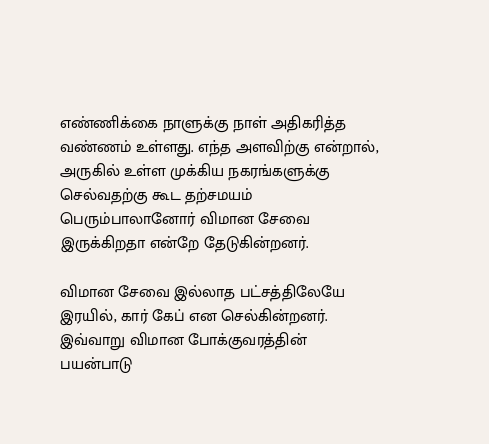எண்ணிக்கை நாளுக்கு நாள் அதிகரித்த வண்ணம் உள்ளது. எந்த அளவிற்கு என்றால், அருகில் உள்ள முக்கிய நகரங்களுக்கு செல்வதற்கு கூட தற்சமயம் பெரும்பாலானோர் விமான சேவை இருக்கிறதா என்றே தேடுகின்றனர்.

விமான சேவை இல்லாத பட்சத்திலேயே இரயில், கார் கேப் என செல்கின்றனர். இவ்வாறு விமான போக்குவரத்தின் பயன்பாடு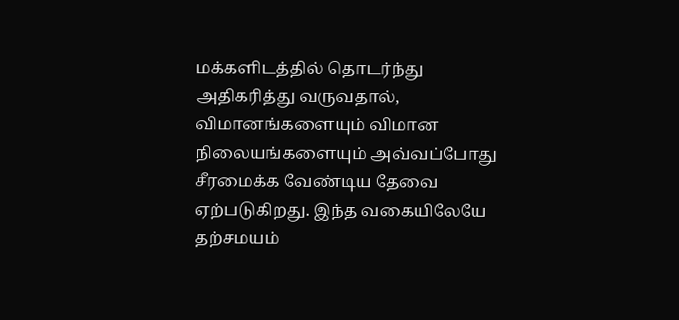மக்களிடத்தில் தொடர்ந்து அதிகரித்து வருவதால், விமானங்களையும் விமான நிலையங்களையும் அவ்வப்போது சீரமைக்க வேண்டிய தேவை ஏற்படுகிறது. இந்த வகையிலேயே தற்சமயம்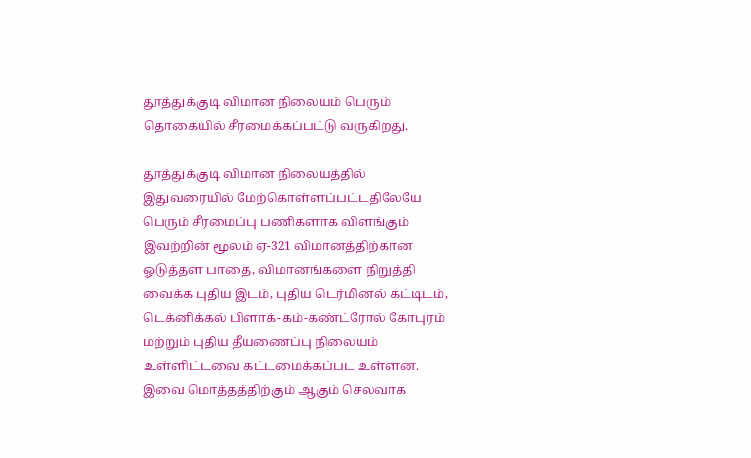தூத்துக்குடி விமான நிலையம் பெரும் தொகையில் சீரமைக்கப்பட்டு வருகிறது.

தூத்துக்குடி விமான நிலையத்தில் இதுவரையில் மேற்கொள்ளப்பட்டதிலேயே பெரும் சீரமைப்பு பணிகளாக விளங்கும் இவற்றின் மூலம் ஏ-321 விமானத்திற்கான ஓடுத்தள பாதை, விமானங்களை நிறுத்தி வைக்க புதிய இடம், புதிய டெர்மினல் கட்டிடம், டெக்னிக்கல் பிளாக்-கம்-கண்ட்ரோல் கோபுரம் மற்றும் புதிய தீயணைப்பு நிலையம் உள்ளிட்டவை கட்டமைக்கப்பட உள்ளன. இவை மொத்தத்திற்கும் ஆகும் செலவாக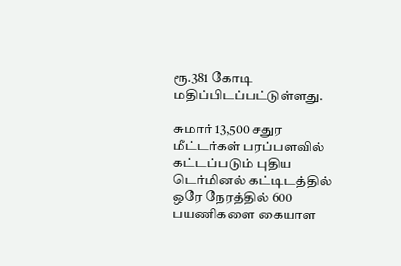ரூ.381 கோடி மதிப்பிடப்பட்டுள்ளது.

சுமார் 13,500 சதுர மீட்டர்கள் பரப்பளவில் கட்டப்படும் புதிய டெர்மினல் கட்டிடத்தில் ஒரே நேரத்தில் 600 பயணிகளை கையாள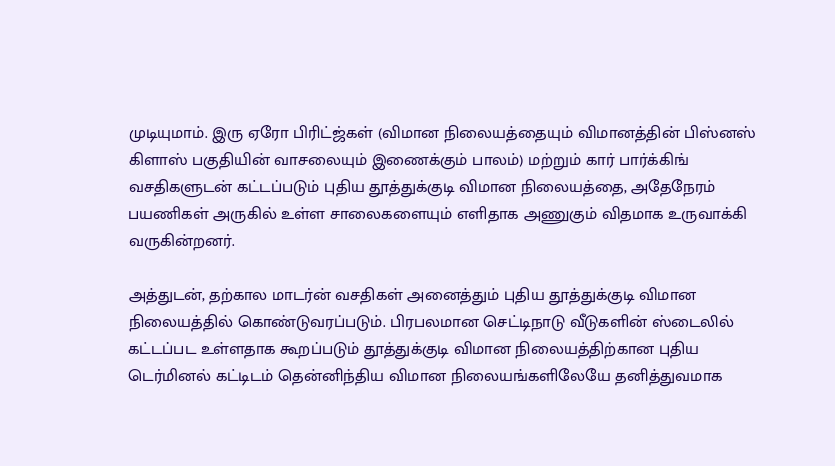முடியுமாம். இரு ஏரோ பிரிட்ஜ்கள் (விமான நிலையத்தையும் விமானத்தின் பிஸ்னஸ் கிளாஸ் பகுதியின் வாசலையும் இணைக்கும் பாலம்) மற்றும் கார் பார்க்கிங் வசதிகளுடன் கட்டப்படும் புதிய தூத்துக்குடி விமான நிலையத்தை, அதேநேரம் பயணிகள் அருகில் உள்ள சாலைகளையும் எளிதாக அணுகும் விதமாக உருவாக்கி வருகின்றனர்.

அத்துடன், தற்கால மாடர்ன் வசதிகள் அனைத்தும் புதிய தூத்துக்குடி விமான நிலையத்தில் கொண்டுவரப்படும். பிரபலமான செட்டிநாடு வீடுகளின் ஸ்டைலில் கட்டப்பட உள்ளதாக கூறப்படும் தூத்துக்குடி விமான நிலையத்திற்கான புதிய டெர்மினல் கட்டிடம் தென்னிந்திய விமான நிலையங்களிலேயே தனித்துவமாக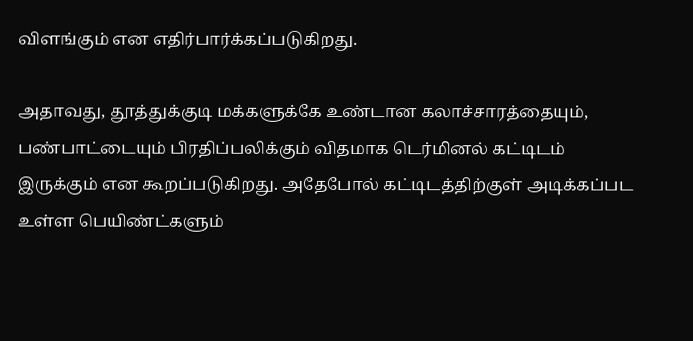விளங்கும் என எதிர்பார்க்கப்படுகிறது.

அதாவது, தூத்துக்குடி மக்களுக்கே உண்டான கலாச்சாரத்தையும், பண்பாட்டையும் பிரதிப்பலிக்கும் விதமாக டெர்மினல் கட்டிடம் இருக்கும் என கூறப்படுகிறது. அதேபோல் கட்டிடத்திற்குள் அடிக்கப்பட உள்ள பெயிண்ட்களும்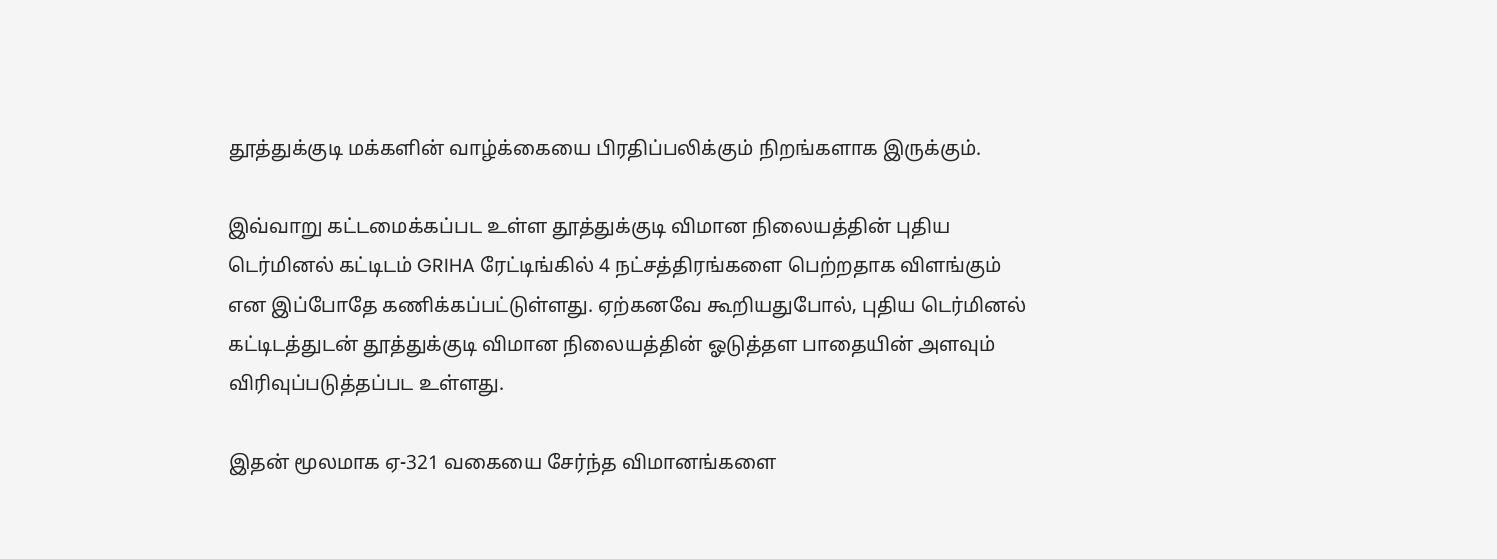தூத்துக்குடி மக்களின் வாழ்க்கையை பிரதிப்பலிக்கும் நிறங்களாக இருக்கும்.

இவ்வாறு கட்டமைக்கப்பட உள்ள தூத்துக்குடி விமான நிலையத்தின் புதிய டெர்மினல் கட்டிடம் GRIHA ரேட்டிங்கில் 4 நட்சத்திரங்களை பெற்றதாக விளங்கும் என இப்போதே கணிக்கப்பட்டுள்ளது. ஏற்கனவே கூறியதுபோல், புதிய டெர்மினல் கட்டிடத்துடன் தூத்துக்குடி விமான நிலையத்தின் ஓடுத்தள பாதையின் அளவும் விரிவுப்படுத்தப்பட உள்ளது.

இதன் மூலமாக ஏ-321 வகையை சேர்ந்த விமானங்களை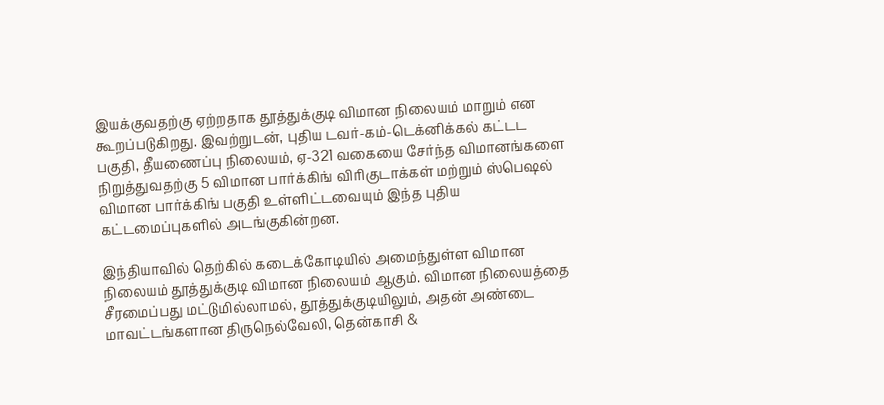இயக்குவதற்கு ஏற்றதாக தூத்துக்குடி விமான நிலையம் மாறும் என கூறப்படுகிறது. இவற்றுடன், புதிய டவர்-கம்-டெக்னிக்கல் கட்டட பகுதி, தீயணைப்பு நிலையம், ஏ-321 வகையை சேர்ந்த விமானங்களை நிறுத்துவதற்கு 5 விமான பார்க்கிங் விரிகுடாக்கள் மற்றும் ஸ்பெஷல் விமான பார்க்கிங் பகுதி உள்ளிட்டவையும் இந்த புதிய கட்டமைப்புகளில் அடங்குகின்றன.

இந்தியாவில் தெற்கில் கடைக்கோடியில் அமைந்துள்ள விமான நிலையம் தூத்துக்குடி விமான நிலையம் ஆகும். விமான நிலையத்தை சீரமைப்பது மட்டுமில்லாமல், தூத்துக்குடியிலும், அதன் அண்டை மாவட்டங்களான திருநெல்வேலி, தென்காசி &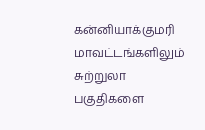கன்னியாக்குமரி மாவட்டங்களிலும் சுற்றுலா பகுதிகளை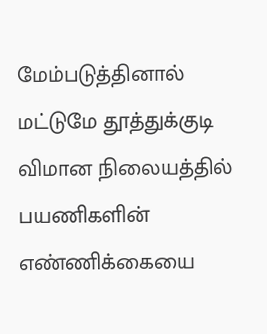மேம்படுத்தினால் மட்டுமே தூத்துக்குடி விமான நிலையத்தில் பயணிகளின் எண்ணிக்கையை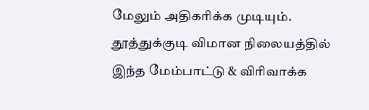மேலும் அதிகரிக்க முடியும். தூத்துக்குடி விமான நிலையத்தில் இந்த மேம்பாட்டு & விரிவாக்க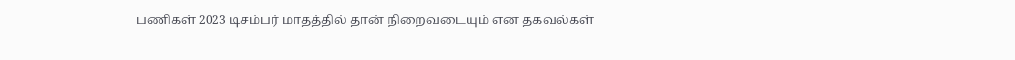பணிகள் 2023 டிசம்பர் மாதத்தில் தான் நிறைவடையும் என தகவல்கள்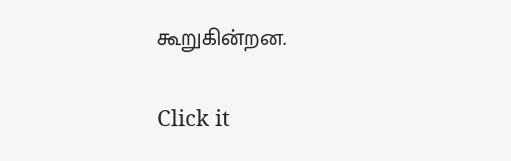கூறுகின்றன.


Click it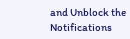and Unblock the Notifications